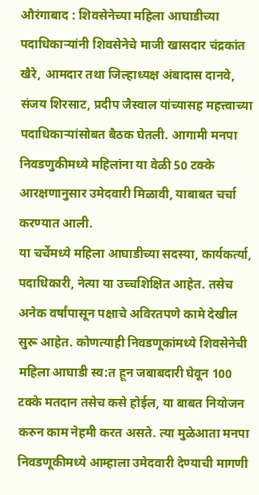औरंगाबाद : शिवसेनेच्या महिला आघाडीच्या पदाधिकाऱ्यांनी शिवसेनेचे माजी खासदार चंद्रकांत खैरे, आमदार तथा जिल्हाध्यक्ष अंबादास दानवे, संजय शिरसाट, प्रदीप जैस्वाल यांच्यासह महत्त्वाच्या पदाधिकाऱ्यांसोबत बैठक घेतली. आगामी मनपा निवडणुकीमध्ये महिलांना या वेळी 50 टक्के आरक्षणानुसार उमेदवारी मिळावी, याबाबत चर्चा करण्यात आली.
या चर्चेमध्ये महिला आघाडीच्या सदस्या, कार्यकर्त्या, पदाधिकारी, नेत्या या उच्चशिक्षित आहेत. तसेच अनेक वर्षांपासून पक्षाचे अविरतपणे कामे देखील सुरू आहेत. कोणत्याही निवडणूकांमध्ये शिवसेनेची महिला आघाडी स्व:त हून जबाबदारी घेवून 100 टक्के मतदान तसेच कसे होईल, या बाबत नियोजन करुन काम नेहमी करत असते. त्या मुळेआता मनपा निवडणूकीमध्ये आम्हाला उमेदवारी देण्याची मागणी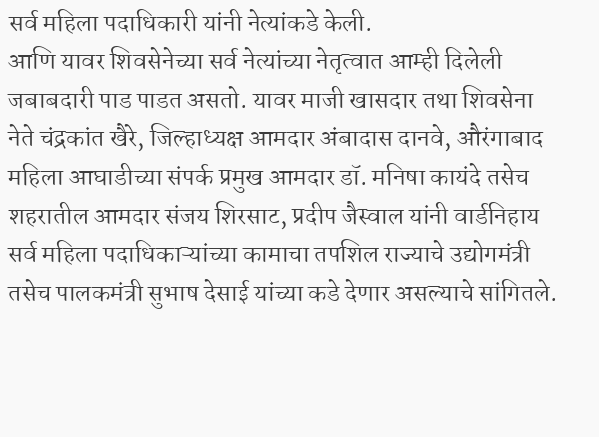सर्व महिला पदाधिकारी यांनी नेत्यांकडे केली.
आणि यावर शिवसेनेच्या सर्व नेत्यांच्या नेतृत्वात आम्ही दिलेली जबाबदारी पाड पाडत असतो. यावर माजी खासदार तथा शिवसेना नेते चंद्रकांत खैरे, जिल्हाध्यक्ष आमदार अंबादास दानवे, औरंगाबाद महिला आघाडीच्या संपर्क प्रमुख आमदार डॉ. मनिषा कायंदे तसेच शहरातील आमदार संजय शिरसाट, प्रदीप जैस्वाल यांनी वार्डनिहाय सर्व महिला पदाधिकाऱ्यांच्या कामाचा तपशिल राज्याचे उद्योगमंत्री तसेच पालकमंत्री सुभाष देसाई यांच्या कडे देणार असल्याचे सांगितले.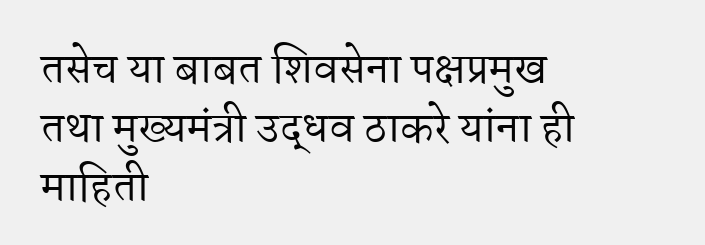तसेच या बाबत शिवसेना पक्षप्रमुख तथा मुख्यमंत्री उद्धव ठाकरे यांना ही माहिती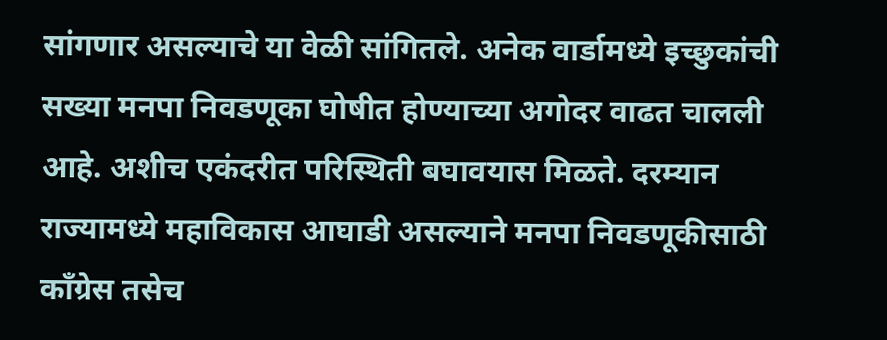सांगणार असल्याचे या वेळी सांगितले. अनेक वार्डामध्ये इच्छुकांची सख्या मनपा निवडणूका घोषीत होण्याच्या अगोदर वाढत चालली आहे. अशीच एकंदरीत परिस्थिती बघावयास मिळते. दरम्यान राज्यामध्ये महाविकास आघाडी असल्याने मनपा निवडणूकीसाठी काँग्रेस तसेच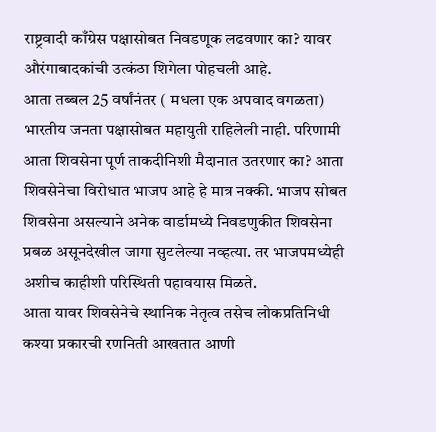राष्ट्रवादी काँग्रेस पक्षासोबत निवडणूक लढवणार का? यावर औरंगाबादकांची उत्कंठा शिगेला पोहचली आहे.
आता तब्बल 25 वर्षांनंतर ( मधला एक अपवाद वगळता) भारतीय जनता पक्षासोबत महायुती राहिलेली नाही. परिणामी आता शिवसेना पूर्ण ताकदीनिशी मैदानात उतरणार का? आता शिवसेनेचा विरोधात भाजप आहे हे मात्र नक्की. भाजप सोबत शिवसेना असल्याने अनेक वार्डामध्ये निवडणुकीत शिवसेना प्रबळ असूनदेखील जागा सुटलेल्या नव्हत्या. तर भाजपमध्येही अशीच काहीशी परिस्थिती पहावयास मिळते.
आता यावर शिवसेनेचे स्थानिक नेतृत्व तसेच लोकप्रतिनिधी कश्या प्रकारची रणनिती आखतात आणी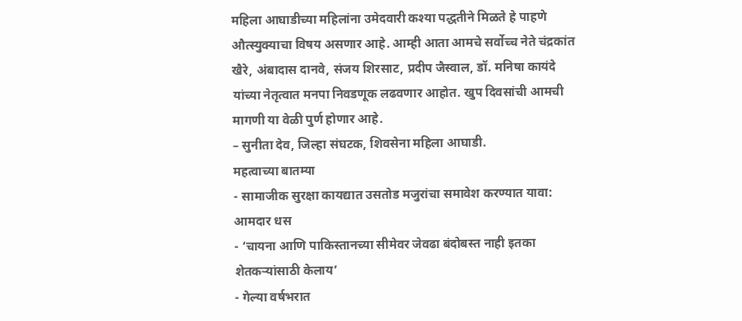महिला आघाडीच्या महिलांना उमेदवारी कश्या पद्धतीने मिळते हे पाहणे औत्स्युक्याचा विषय असणार आहे. आम्ही आता आमचे सर्वोच्च नेते चंद्रकांत खैरे, अंबादास दानवे, संजय शिरसाट, प्रदीप जैस्वाल, डॉ. मनिषा कायंदे यांच्या नेतृत्वात मनपा निवडणूक लढवणार आहोत. खुप दिवसांची आमची मागणी या वेळी पुर्ण होणार आहे.
– सुनीता देव, जिल्हा संघटक, शिवसेना महिला आघाडी.
महत्वाच्या बातम्या
- सामाजीक सुरक्षा कायद्यात उसतोड मजुरांचा समावेश करण्यात यावा: आमदार धस
- ‘चायना आणि पाकिस्तानच्या सीमेवर जेवढा बंदोबस्त नाही इतका शेतकऱ्यांसाठी केलाय’
- गेल्या वर्षभरात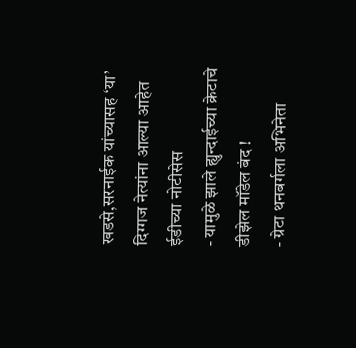खडसे,सरनाईक यांच्यासह ‘या’ दिग्गज नेत्यांना आल्या आहेत ईडीच्या नोटीसेस
- यामुळे झाले ह्युन्दाईच्या क्रेटाचे डीझेल मॉडेल बंद !
- ग्रेटा थनबर्गला अभिनेता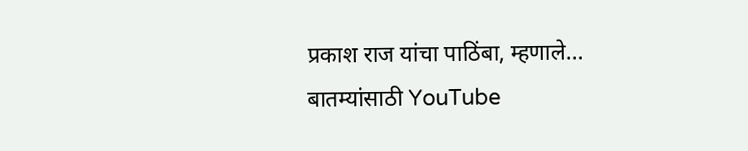प्रकाश राज यांचा पाठिंबा, म्हणाले…
बातम्यांसाठी YouTube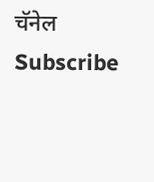चॅनेल Subscribe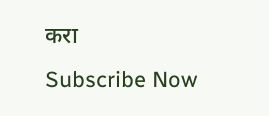करा
Subscribe Now